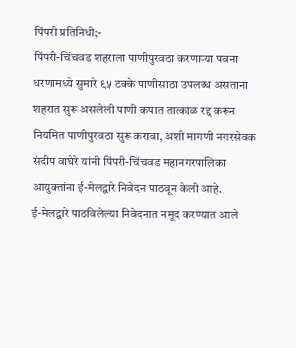पिंपरी प्रतिनिधी;-
पिंपरी-चिंचवड शहराला पाणीपुरवठा करणाऱ्या पवना धरणामध्ये सुमारे ९५ टक्के पाणीसाठा उपलब्ध असताना शहरात सुरू असलेली पाणी कपात तात्काळ रद्द करून नियमित पाणीपुरवठा सुरू करावा, अशी मागणी नगरसेवक संदीप वाघेरे यांनी पिंपरी-चिंचवड महानगरपालिका आयुक्तांना ई-मेलद्वारे निवेदन पाठवून केली आहे.
ई-मेलद्वारे पाठविलेल्या निवेदनात नमूद करण्यात आले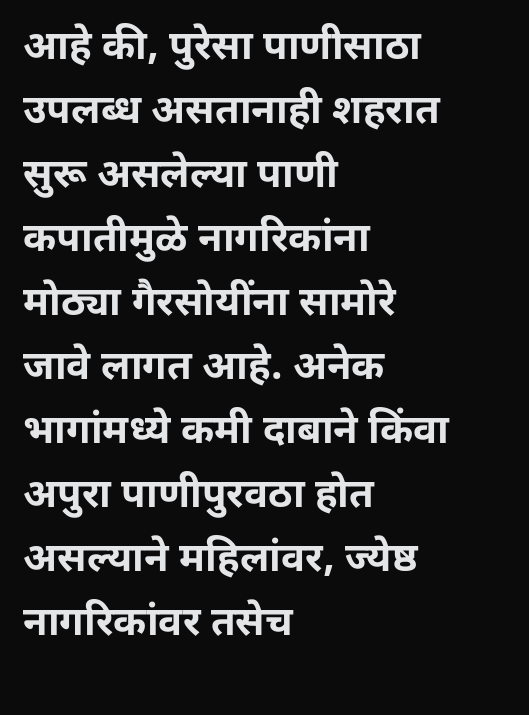आहे की, पुरेसा पाणीसाठा उपलब्ध असतानाही शहरात सुरू असलेल्या पाणी कपातीमुळे नागरिकांना मोठ्या गैरसोयींना सामोरे जावे लागत आहे. अनेक भागांमध्ये कमी दाबाने किंवा अपुरा पाणीपुरवठा होत असल्याने महिलांवर, ज्येष्ठ नागरिकांवर तसेच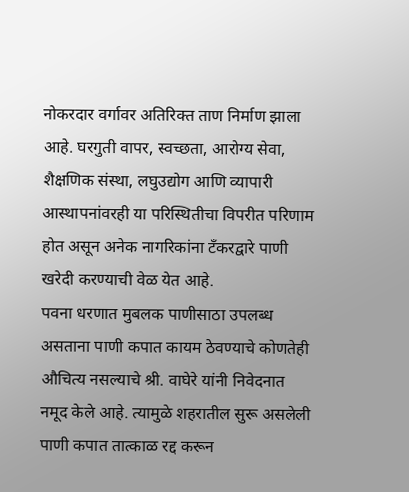नोकरदार वर्गावर अतिरिक्त ताण निर्माण झाला आहे. घरगुती वापर, स्वच्छता, आरोग्य सेवा, शैक्षणिक संस्था, लघुउद्योग आणि व्यापारी आस्थापनांवरही या परिस्थितीचा विपरीत परिणाम होत असून अनेक नागरिकांना टँकरद्वारे पाणी खरेदी करण्याची वेळ येत आहे.
पवना धरणात मुबलक पाणीसाठा उपलब्ध असताना पाणी कपात कायम ठेवण्याचे कोणतेही औचित्य नसल्याचे श्री. वाघेरे यांनी निवेदनात नमूद केले आहे. त्यामुळे शहरातील सुरू असलेली पाणी कपात तात्काळ रद्द करून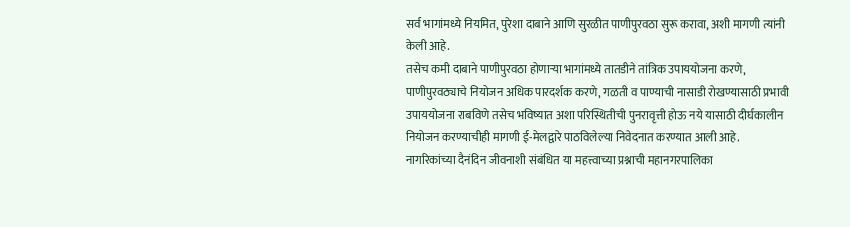सर्व भागांमध्ये नियमित, पुरेशा दाबाने आणि सुरळीत पाणीपुरवठा सुरू करावा, अशी मागणी त्यांनी केली आहे.
तसेच कमी दाबाने पाणीपुरवठा होणाऱ्या भागांमध्ये तातडीने तांत्रिक उपाययोजना करणे, पाणीपुरवठ्याचे नियोजन अधिक पारदर्शक करणे, गळती व पाण्याची नासाडी रोखण्यासाठी प्रभावी उपाययोजना राबविणे तसेच भविष्यात अशा परिस्थितीची पुनरावृत्ती होऊ नये यासाठी दीर्घकालीन नियोजन करण्याचीही मागणी ई-मेलद्वारे पाठविलेल्या निवेदनात करण्यात आली आहे.
नागरिकांच्या दैनंदिन जीवनाशी संबंधित या महत्त्वाच्या प्रश्नाची महानगरपालिका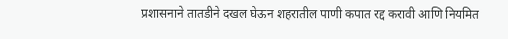प्रशासनाने तातडीने दखल घेऊन शहरातील पाणी कपात रद्द करावी आणि नियमित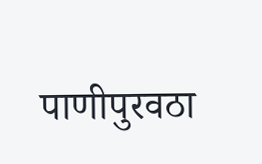पाणीपुरवठा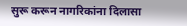सुरू करून नागरिकांना दिलासा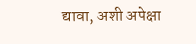द्यावा, अशी अपेक्षा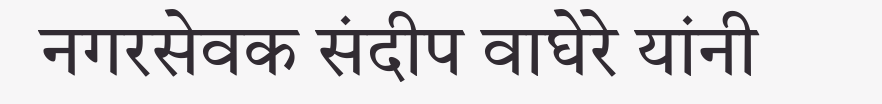नगरसेवक संदीप वाघेरे यांनी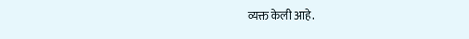व्यक्त केली आहे.